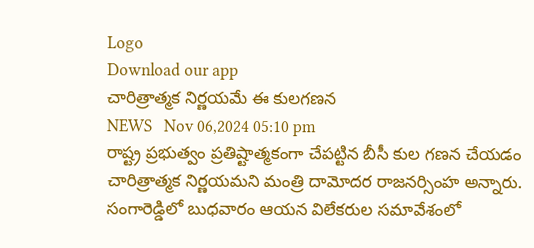Logo
Download our app
చారిత్రాత్మక నిర్ణయమే ఈ కులగణన
NEWS   Nov 06,2024 05:10 pm
రాష్ట్ర ప్రభుత్వం ప్రతిష్టాత్మకంగా చేపట్టిన బీసీ కుల గణన చేయడం చారిత్రాత్మక నిర్ణయమని మంత్రి దామోదర రాజనర్సింహ అన్నారు. సంగారెడ్డిలో బుధవారం ఆయన విలేకరుల సమావేశంలో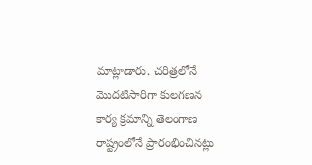మాట్లాడారు. చరిత్రలోనే మొదటిసారిగా కులగణన కార్య క్రమాన్ని తెలంగాణ రాష్ట్రంలోనే ప్రారంభించినట్లు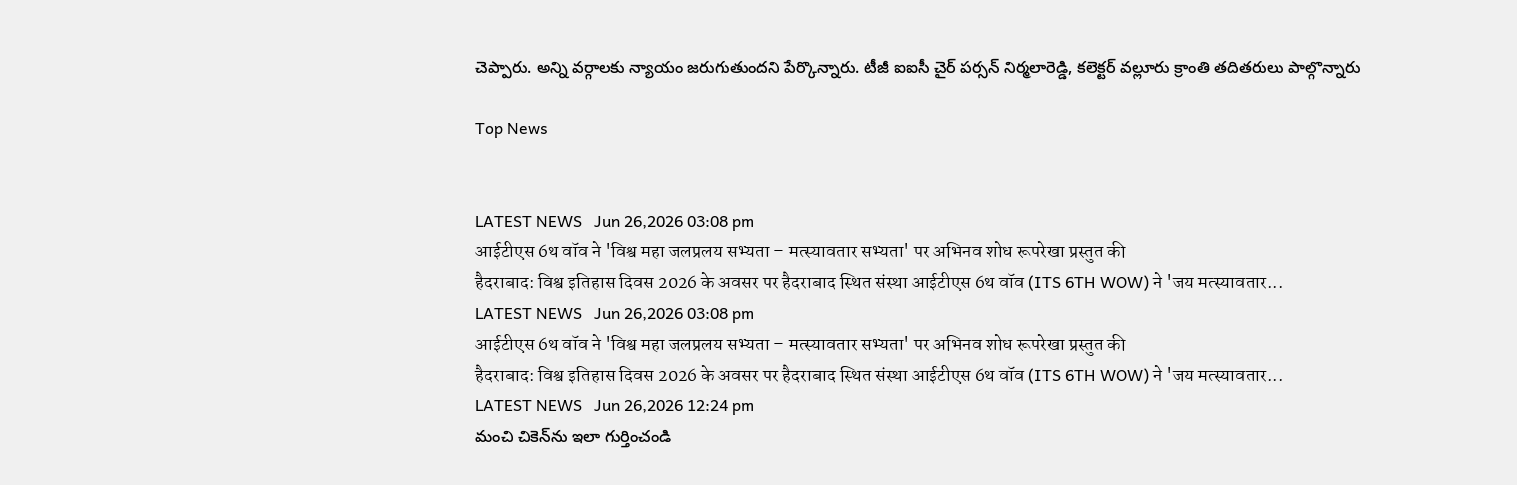చెప్పారు. అన్ని వర్గాలకు న్యాయం జరుగుతుందని పేర్కొన్నారు. టీజీ ఐఐసీ చైర్ పర్సన్ నిర్మలారెడ్డి, కలెక్టర్ వల్లూరు క్రాంతి తదితరులు పాల్గొన్నారు

Top News


LATEST NEWS   Jun 26,2026 03:08 pm
आईटीएस 6थ वॉव ने 'विश्व महा जलप्रलय सभ्यता – मत्स्यावतार सभ्यता' पर अभिनव शोध रूपरेखा प्रस्तुत की
हैदराबाद: विश्व इतिहास दिवस 2026 के अवसर पर हैदराबाद स्थित संस्था आईटीएस 6थ वॉव (ITS 6TH WOW) ने 'जय मत्स्यावतार...
LATEST NEWS   Jun 26,2026 03:08 pm
आईटीएस 6थ वॉव ने 'विश्व महा जलप्रलय सभ्यता – मत्स्यावतार सभ्यता' पर अभिनव शोध रूपरेखा प्रस्तुत की
हैदराबाद: विश्व इतिहास दिवस 2026 के अवसर पर हैदराबाद स्थित संस्था आईटीएस 6थ वॉव (ITS 6TH WOW) ने 'जय मत्स्यावतार...
LATEST NEWS   Jun 26,2026 12:24 pm
మంచి చికెన్‌ను ఇలా గుర్తించండి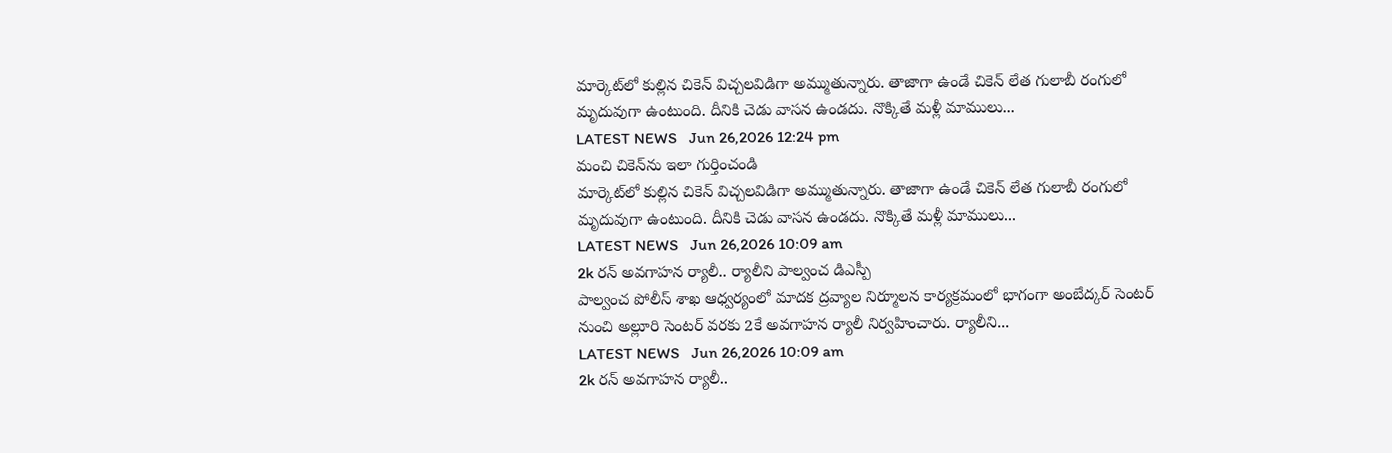మార్కెట్‌లో కుల్లిన చికెన్ విచ్చ‌ల‌విడిగా అమ్ముతున్నారు. తాజాగా ఉండే చికెన్ లేత గులాబీ రంగులో మృదువుగా ఉంటుంది. దీనికి చెడు వాస‌న ఉండదు. నొక్కితే మళ్లీ మాములు...
LATEST NEWS   Jun 26,2026 12:24 pm
మంచి చికెన్‌ను ఇలా గుర్తించండి
మార్కెట్‌లో కుల్లిన చికెన్ విచ్చ‌ల‌విడిగా అమ్ముతున్నారు. తాజాగా ఉండే చికెన్ లేత గులాబీ రంగులో మృదువుగా ఉంటుంది. దీనికి చెడు వాస‌న ఉండదు. నొక్కితే మళ్లీ మాములు...
LATEST NEWS   Jun 26,2026 10:09 am
2k రన్ అవగాహన ర్యాలీ.. ర్యాలీని పాల్వంచ డిఎస్పీ
పాల్వంచ పోలీస్ శాఖ ఆధ్వర్యంలో మాదక ద్రవ్యాల నిర్మూలన కార్యక్రమంలో భాగంగా అంబేద్కర్ సెంటర్ నుంచి అల్లూరి సెంటర్ వరకు 2కే అవగాహన ర్యాలీ నిర్వహించారు. ర్యాలీని...
LATEST NEWS   Jun 26,2026 10:09 am
2k రన్ అవగాహన ర్యాలీ..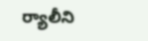ర్యాలీని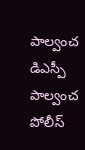పాల్వంచ డిఎస్పీ
పాల్వంచ పోలీస్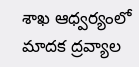శాఖ ఆధ్వర్యంలో మాదక ద్రవ్యాల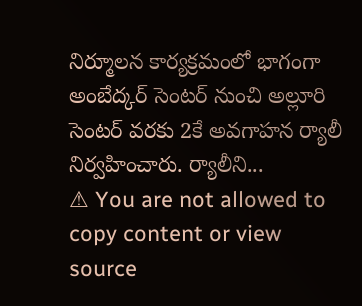నిర్మూలన కార్యక్రమంలో భాగంగా అంబేద్కర్ సెంటర్ నుంచి అల్లూరి సెంటర్ వరకు 2కే అవగాహన ర్యాలీ నిర్వహించారు. ర్యాలీని...
⚠ You are not allowed to copy content or view source